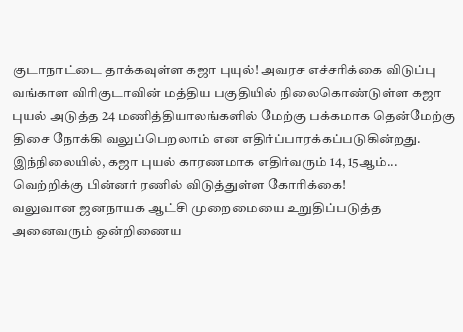குடாநாட்டை தாக்கவுள்ள கஜா புயுல்! அவரச எச்சரிக்கை விடுப்பு
வங்காள விரிகுடாவின் மத்திய பகுதியில் நிலைகொண்டுள்ள கஜா புயல் அடுத்த 24 மணித்தியாலங்களில் மேற்கு பக்கமாக தென்மேற்கு திசை நோக்கி வலுப்பெறலாம் என எதிர்ப்பாரக்கப்படுகின்றது.
இந்நிலையில், கஜா புயல் காரணமாக எதிர்வரும் 14, 15ஆம்...
வெற்றிக்கு பின்னர் ரணில் விடுத்துள்ள கோரிக்கை!
வலுவான ஜனநாயக ஆட்சி முறைமையை உறுதிப்படுத்த அனைவரும் ஒன்றிணைய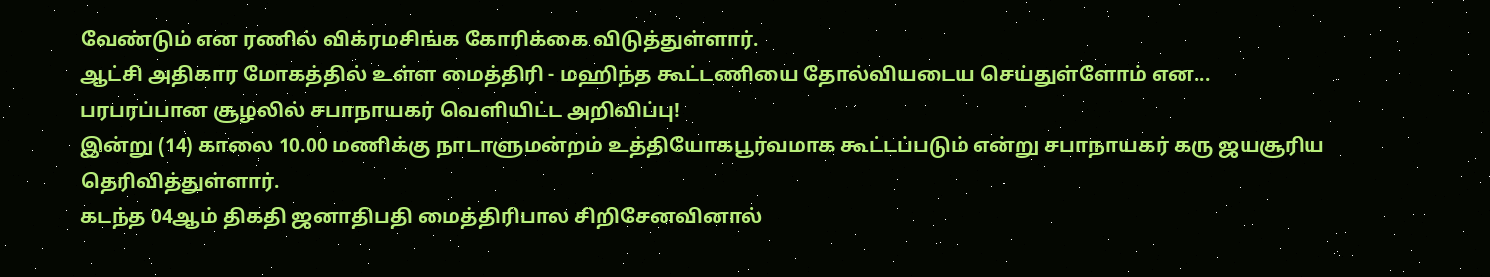வேண்டும் என ரணில் விக்ரமசிங்க கோரிக்கை விடுத்துள்ளார்.
ஆட்சி அதிகார மோகத்தில் உள்ள மைத்திரி - மஹிந்த கூட்டணியை தோல்வியடைய செய்துள்ளோம் என...
பரபரப்பான சூழலில் சபாநாயகர் வெளியிட்ட அறிவிப்பு!
இன்று (14) காலை 10.00 மணிக்கு நாடாளுமன்றம் உத்தியோகபூர்வமாக கூட்டப்படும் என்று சபாநாயகர் கரு ஜயசூரிய தெரிவித்துள்ளார்.
கடந்த 04ஆம் திகதி ஜனாதிபதி மைத்திரிபால சிறிசேனவினால்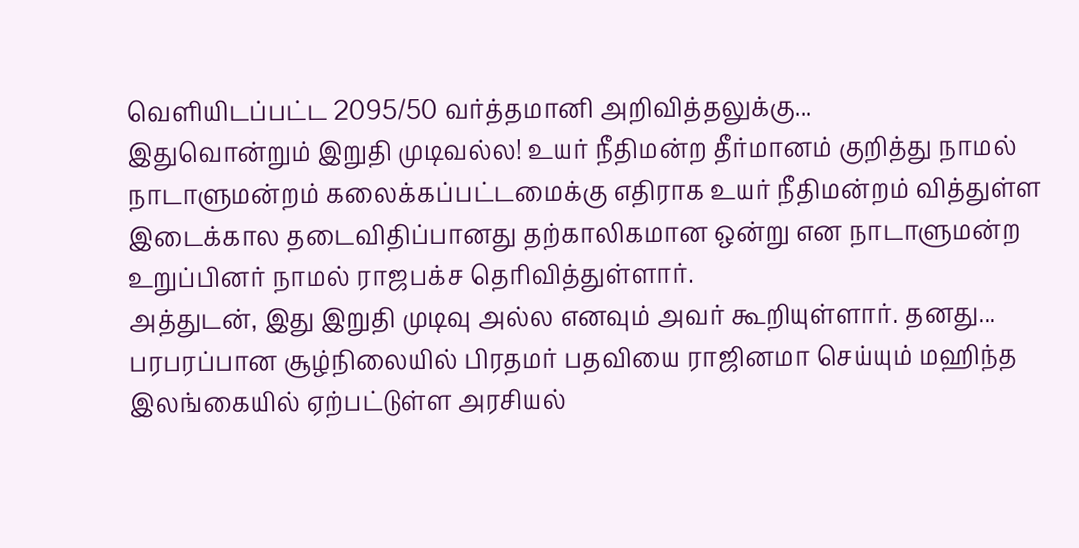வௌியிடப்பட்ட 2095/50 வர்த்தமானி அறிவித்தலுக்கு...
இதுவொன்றும் இறுதி முடிவல்ல! உயர் நீதிமன்ற தீர்மானம் குறித்து நாமல்
நாடாளுமன்றம் கலைக்கப்பட்டமைக்கு எதிராக உயர் நீதிமன்றம் வித்துள்ள இடைக்கால தடைவிதிப்பானது தற்காலிகமான ஒன்று என நாடாளுமன்ற உறுப்பினர் நாமல் ராஜபக்ச தெரிவித்துள்ளார்.
அத்துடன், இது இறுதி முடிவு அல்ல எனவும் அவர் கூறியுள்ளார். தனது...
பரபரப்பான சூழ்நிலையில் பிரதமர் பதவியை ராஜினமா செய்யும் மஹிந்த
இலங்கையில் ஏற்பட்டுள்ள அரசியல்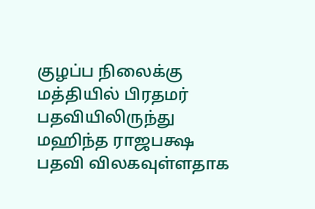குழப்ப நிலைக்கு மத்தியில் பிரதமர் பதவியிலிருந்து மஹிந்த ராஜபக்ஷ பதவி விலகவுள்ளதாக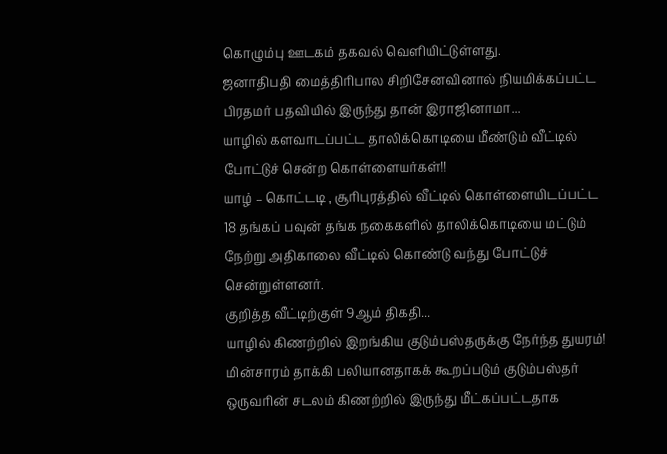கொழும்பு ஊடகம் தகவல் வெளியிட்டுள்ளது.
ஜனாதிபதி மைத்திரிபால சிறிசேனவினால் நியமிக்கப்பட்ட பிரதமர் பதவியில் இருந்து தான் இராஜினாமா...
யாழில் களவாடப்பட்ட தாலிக்கொடியை மீண்டும் வீட்டில் போட்டுச் சென்ற கொள்ளையர்கள்!!
யாழ் – கொட்டடி , சூரிபுரத்தில் வீட்டில் கொள்ளையிடப்பட்ட 18 தங்கப் பவுன் தங்க நகைகளில் தாலிக்கொடியை மட்டும் நேற்று அதிகாலை வீட்டில் கொண்டு வந்து போட்டுச் சென்றுள்ளனர்.
குறித்த வீட்டிற்குள் 9ஆம் திகதி...
யாழில் கிணற்றில் இறங்கிய குடும்பஸ்தருக்கு நேர்ந்த துயரம்!
மின்சாரம் தாக்கி பலியானதாகக் கூறப்படும் குடும்பஸ்தர் ஒருவரின் சடலம் கிணற்றில் இருந்து மீட்கப்பட்டதாக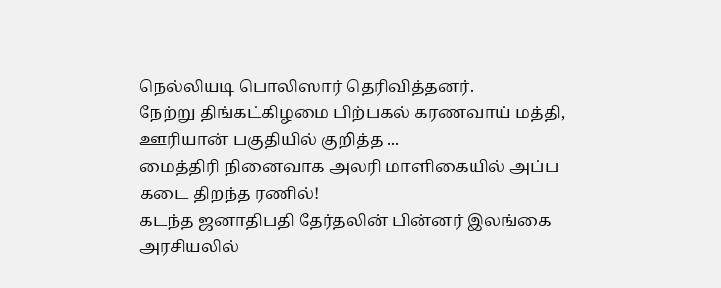நெல்லியடி பொலிஸார் தெரிவித்தனர்.
நேற்று திங்கட்கிழமை பிற்பகல் கரணவாய் மத்தி, ஊரியான் பகுதியில் குறித்த ...
மைத்திரி நினைவாக அலரி மாளிகையில் அப்ப கடை திறந்த ரணில்!
கடந்த ஜனாதிபதி தேர்தலின் பின்னர் இலங்கை அரசியலில்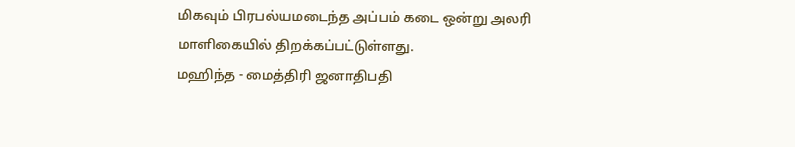மிகவும் பிரபல்யமடைந்த அப்பம் கடை ஒன்று அலரி மாளிகையில் திறக்கப்பட்டுள்ளது.
மஹிந்த - மைத்திரி ஜனாதிபதி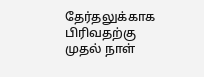தேர்தலுக்காக பிரிவதற்கு முதல் நாள்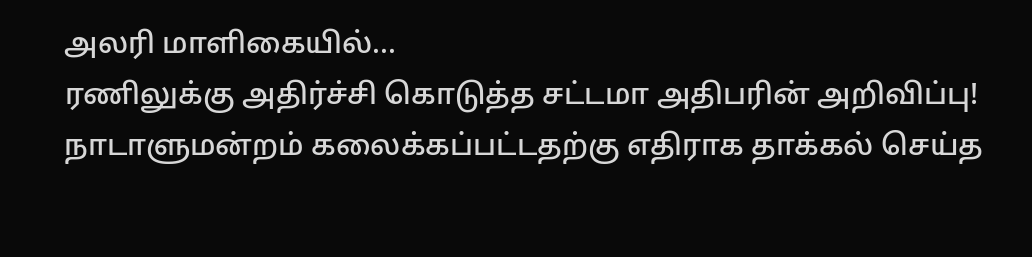அலரி மாளிகையில்...
ரணிலுக்கு அதிர்ச்சி கொடுத்த சட்டமா அதிபரின் அறிவிப்பு!
நாடாளுமன்றம் கலைக்கப்பட்டதற்கு எதிராக தாக்கல் செய்த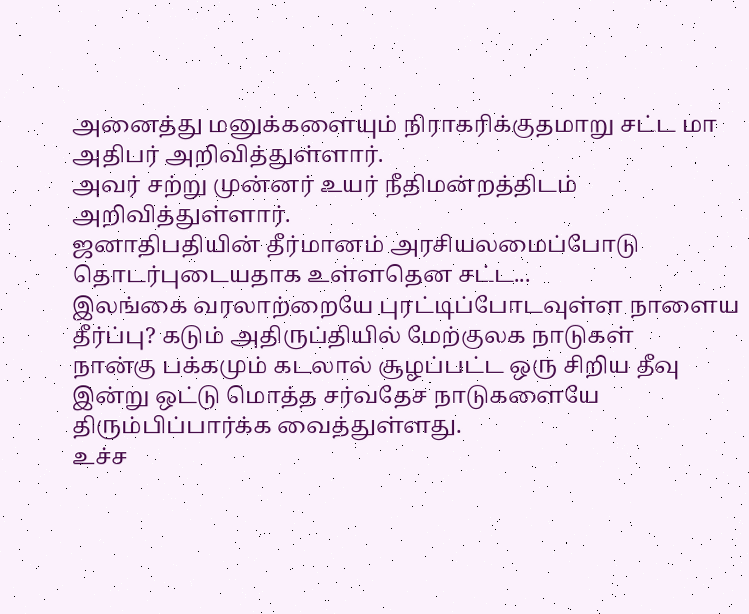அனைத்து மனுக்களையும் நிராகரிக்குதமாறு சட்ட மா அதிபர் அறிவித்துள்ளார்.
அவர் சற்று முன்னர் உயர் நீதிமன்றத்திடம் அறிவித்துள்ளார்.
ஜனாதிபதியின் தீர்மானம் அரசியலமைப்போடு தொடர்புடையதாக உள்ளதென சட்ட...
இலங்கை வரலாற்றையே புரட்டிப்போடவுள்ள நாளைய தீர்ப்பு? கடும் அதிருப்தியில் மேற்குலக நாடுகள்
நான்கு பக்கமும் கடலால் சூழப்பட்ட ஒரு சிறிய தீவு இன்று ஒட்டு மொத்த சர்வதேச நாடுகளையே திரும்பிப்பார்க்க வைத்துள்ளது.
உச்ச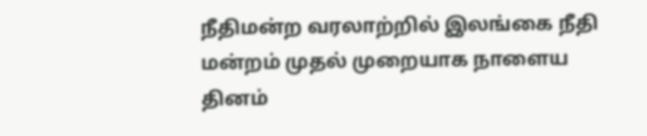நீதிமன்ற வரலாற்றில் இலங்கை நீதி மன்றம் முதல் முறையாக நாளைய தினம்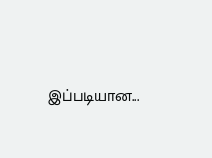இப்படியான...